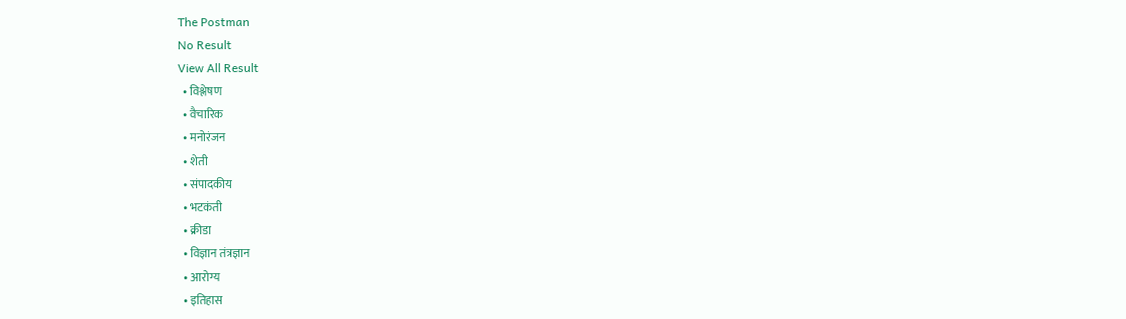The Postman
No Result
View All Result
  • विश्लेषण
  • वैचारिक
  • मनोरंजन
  • शेती
  • संपादकीय
  • भटकंती
  • क्रीडा
  • विज्ञान तंत्रज्ञान
  • आरोग्य
  • इतिहास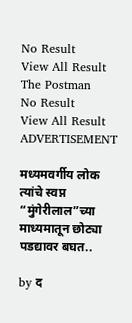No Result
View All Result
The Postman
No Result
View All Result
ADVERTISEMENT

मध्यमवर्गीय लोक त्यांचे स्वप्न “मुंगेरीलाल”च्या माध्यमातून छोट्या पडद्यावर बघत..

by द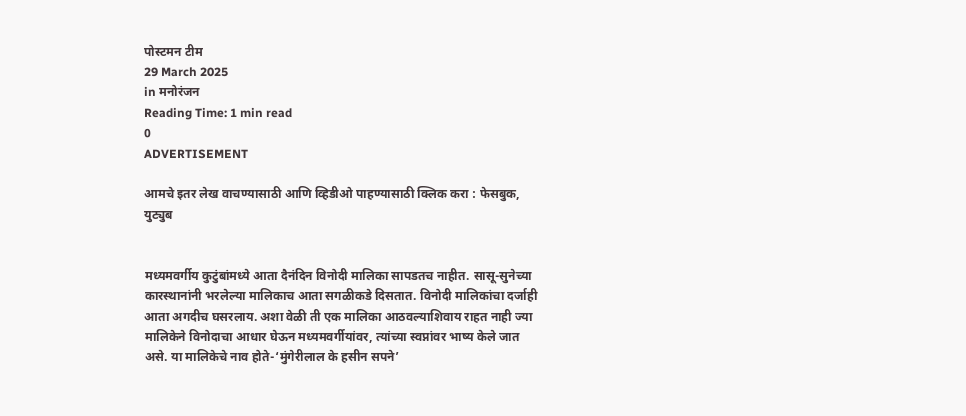पोस्टमन टीम
29 March 2025
in मनोरंजन
Reading Time: 1 min read
0
ADVERTISEMENT

आमचे इतर लेख वाचण्यासाठी आणि व्हिडीओ पाहण्यासाठी क्लिक करा : फेसबुक, युट्युब


मध्यमवर्गीय कुटुंबांमध्ये आता दैनंदिन विनोदी मालिका सापडतच नाहीत. सासू-सुनेच्या कारस्थानांनी भरलेल्या मालिकाच आता सगळीकडे दिसतात. विनोदी मालिकांचा दर्जाही आता अगदीच घसरलाय. अशा वेळी ती एक मालिका आठवल्याशिवाय राहत नाही ज्या मालिकेने विनोदाचा आधार घेऊन मध्यमवर्गीयांवर, त्यांच्या स्वप्नांवर भाष्य केले जात असे. या मालिकेचे नाव होते-‘मुंगेरीलाल के हसीन सपने’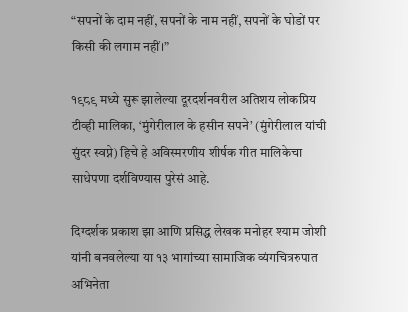“सपनों के दाम नहीं, सपनों के नाम नहीं, सपनों के घोडों पर किसी की लगाम नहीं।”

१९८९ मध्ये सुरू झालेल्या दूरदर्शनवरील अतिशय लोकप्रिय टीव्ही मालिका, ‘मुंगेरीलाल के हसीन सपने’ (मुंगेरीलाल यांची सुंदर स्वप्ने) हिचे हे अविस्मरणीय शीर्षक गीत मालिकेचा साधेपणा दर्शविण्यास पुरेसं आहे.

दिग्दर्शक प्रकाश झा आणि प्रसिद्ध लेखक मनोहर श्याम जोशी यांनी बनवलेल्या या १३ भागांच्या सामाजिक व्यंगचित्ररुपात अभिनेता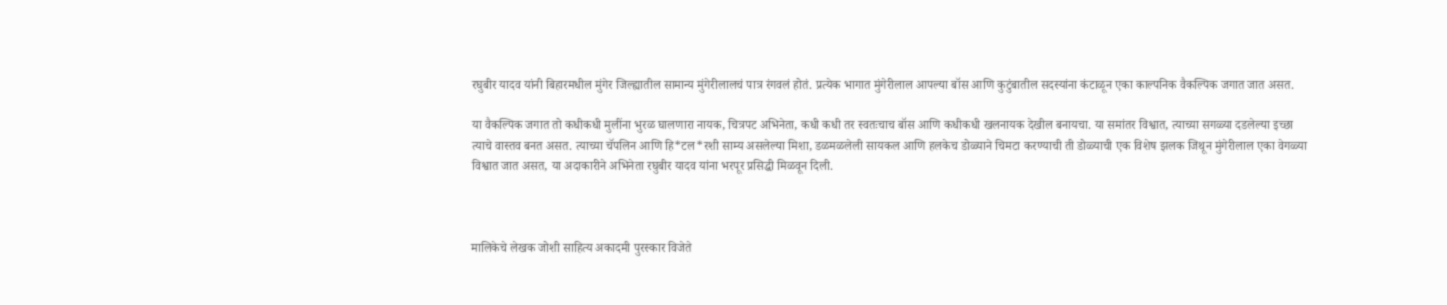रघुबीर यादव यांनी बिहारमधील मुंगेर जिल्ह्यातील सामान्य मुंगेरीलालचं पात्र रंगवलं होतं. प्रत्येक भागात मुंगेरीलाल आपल्या बॉस आणि कुटुंबातील सदस्यांना कंटाळून एका काल्पनिक वैकल्पिक जगात जात असत.

या वैकल्पिक जगात तो कधीकधी मुलींना भुरळ घालणारा नायक, चित्रपट अभिनेता, कधी कधी तर स्वतःचाच बॉस आणि कधीकधी खलनायक देखील बनायचा. या समांतर विश्वात, त्याच्या सगळ्या दडलेल्या इच्छा त्याचे वास्तव बनत असत. त्याच्या चॅपलिन आणि हि*टल*रशी साम्य असलेल्या मिशा, डळमळलेली सायकल आणि हलकेच डोळ्याने चिमटा करण्याची ती डोळ्याची एक विशेष झलक जिथून मुंगेरीलाल एका वेगळ्या विश्वात जात असत, या अदाकारीने अभिनेता रघुबीर यादव यांना भरपूर प्रसिद्धी मिळवून दिली.



मालिकेचे लेखक जोशी साहित्य अकादमी पुरस्कार विजेते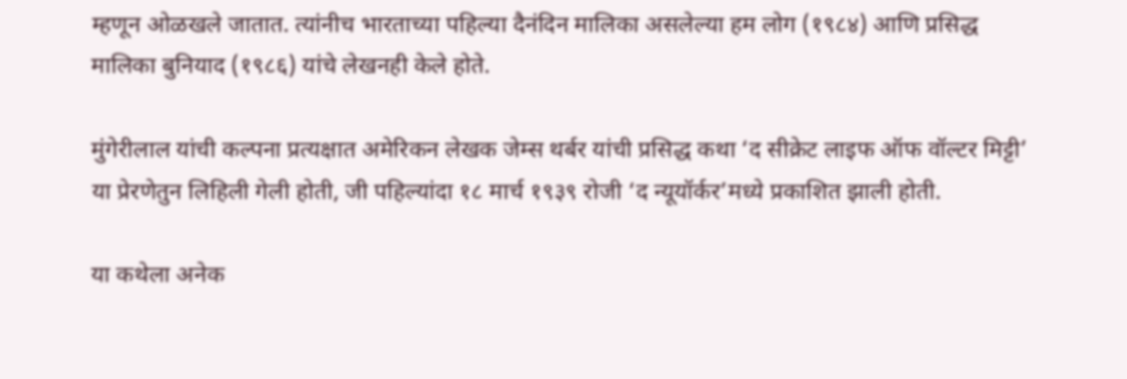म्हणून ओळखले जातात. त्यांनीच भारताच्या पहिल्या दैनंदिन मालिका असलेल्या हम लोग (१९८४) आणि प्रसिद्ध मालिका बुनियाद (१९८६) यांचे लेखनही केले होते.

मुंगेरीलाल यांची कल्पना प्रत्यक्षात अमेरिकन लेखक जेम्स थर्बर यांची प्रसिद्ध कथा ‘द सीक्रेट लाइफ ऑफ वॉल्टर मिट्टी’ या प्रेरणेतुन लिहिली गेली होती, जी पहिल्यांदा १८ मार्च १९३९ रोजी ‘द न्यूयॉर्कर’मध्ये प्रकाशित झाली होती.

या कथेला अनेक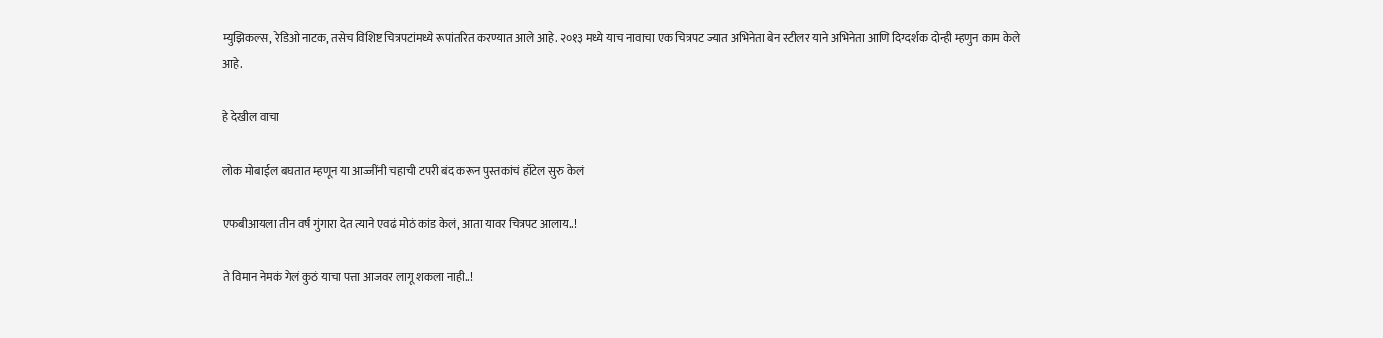म्युझिकल्स, रेडिओ नाटक, तसेच विशिष्ट चित्रपटांमध्ये रूपांतरित करण्यात आले आहे. २०१३ मध्ये याच नावाचा एक चित्रपट ज्यात अभिनेता बेन स्टीलर याने अभिनेता आणि दिग्दर्शक दोन्ही म्हणुन काम केले आहे.

हे देखील वाचा

लोक मोबाईल बघतात म्हणून या आज्जींनी चहाची टपरी बंद करून पुस्तकांचं हॉटेल सुरु केलं

एफबीआयला तीन वर्षं गुंगारा देत त्याने एवढं मोठं कांड केलं, आता यावर चित्रपट आलाय..!

ते विमान नेमकं गेलं कुठं याचा पत्ता आजवर लागू शकला नाही..!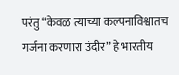परंतु “केवळ त्याच्या कल्पनाविश्वातच गर्जना करणारा उंदीर” हे भारतीय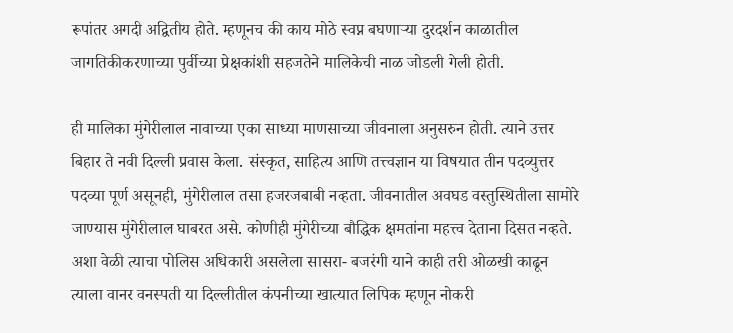रूपांतर अगदी अद्वितीय होते. म्हणूनच की काय मोठे स्वप्न बघणाऱ्या दुरदर्शन काळातील जागतिकीकरणाच्या पुर्वीच्या प्रेक्षकांशी सहजतेने मालिकेची नाळ जोडली गेली होती.

ही मालिका मुंगेरीलाल नावाच्या एका साध्या माणसाच्या जीवनाला अनुसरुन होती. त्याने उत्तर बिहार ते नवी दिल्ली प्रवास केला. संस्कृत, साहित्य आणि तत्त्वज्ञान या विषयात तीन पदव्युत्तर पदव्या पूर्ण असूनही, मुंगेरीलाल तसा हजरजबाबी नव्हता. जीवनातील अवघड वस्तुस्थितीला सामोरे जाण्यास मुंगेरीलाल घाबरत असे. कोणीही मुंगेरीच्या बौद्धिक क्षमतांना महत्त्व देताना दिसत नव्हते. अशा वेळी त्याचा पोलिस अधिकारी असलेला सासरा- बजरंगी याने काही तरी ओळखी काढून त्याला वानर वनस्पती या दिल्लीतील कंपनीच्या खात्यात लिपिक म्हणून नोकरी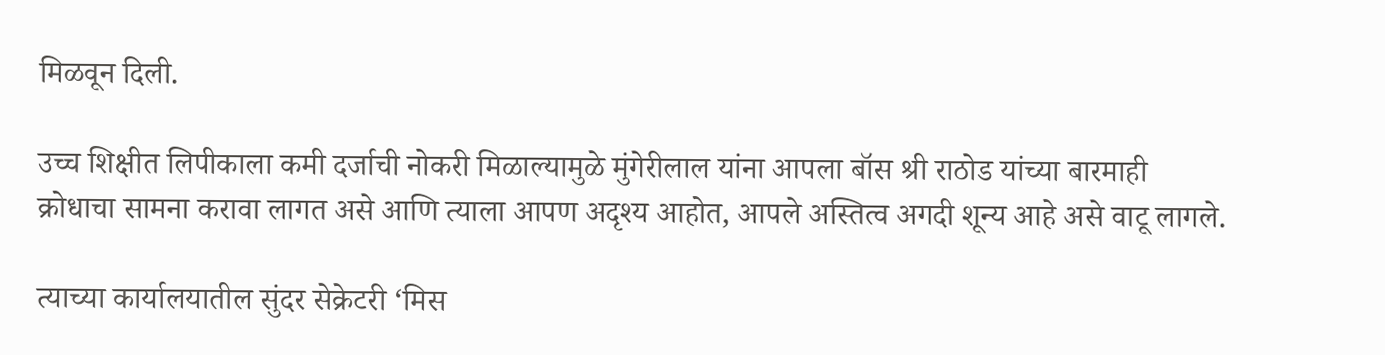मिळवून दिली.

उच्च शिक्षीत लिपीकाला कमी दर्जाची नोकरी मिळाल्यामुळे मुंगेरीलाल यांना आपला बॉस श्री राठोड यांच्या बारमाही क्रोधाचा सामना करावा लागत असे आणि त्याला आपण अदृश्य आहोत, आपले अस्तित्व अगदी शून्य आहे असे वाटू लागले.

त्याच्या कार्यालयातील सुंदर सेक्रेटरी ‘मिस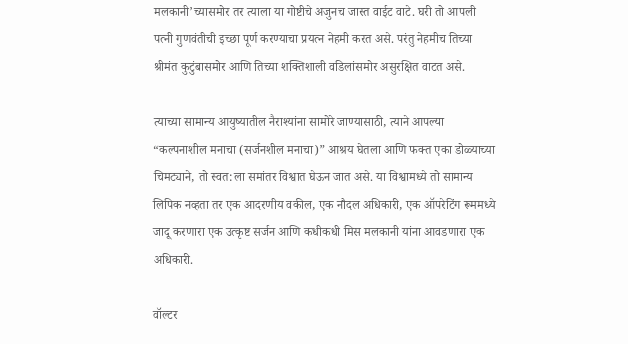मलकानी’च्यासमोर तर त्याला या गोष्टीचे अजुनच जास्त वाईट वाटे. घरी तो आपली पत्नी गुणवंतीची इच्छा पूर्ण करण्याचा प्रयत्न नेहमी करत असे. परंतु नेहमीच तिच्या श्रीमंत कुटुंबासमोर आणि तिच्या शक्तिशाली वडिलांसमोर असुरक्षित वाटत असे.

त्याच्या सामान्य आयुष्यातील नैराश्यांना सामोरे जाण्यासाठी, त्याने आपल्या “कल्पनाशील मनाचा (सर्जनशील मनाचा)” आश्रय घेतला आणि फक्त एका डोळ्याच्या चिमट्याने, तो स्वत:ला समांतर विश्वात घेऊन जात असे. या विश्वामध्ये तो सामान्य लिपिक नव्हता तर एक आदरणीय वकील, एक नौदल अधिकारी, एक ऑपरेटिंग रूममध्ये जादू करणारा एक उत्कृष्ट सर्जन आणि कधीकधी मिस मलकानी यांना आवडणारा एक अधिकारी.

वॉल्टर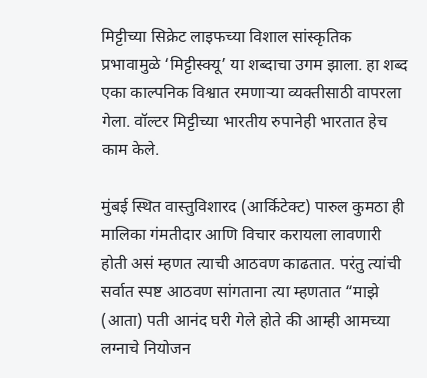मिट्टीच्या सिक्रेट लाइफच्या विशाल सांस्कृतिक प्रभावामुळे ‘मिट्टीस्क्यू’ या शब्दाचा उगम झाला. हा शब्द एका काल्पनिक विश्वात रमणाऱ्या व्यक्तीसाठी वापरला गेला. वॉल्टर मिट्टीच्या भारतीय रुपानेही भारतात हेच काम केले.

मुंबई स्थित वास्तुविशारद (आर्किटेक्ट) पारुल कुमठा ही मालिका गंमतीदार आणि विचार करायला लावणारी होती असं म्हणत त्याची आठवण काढतात. परंतु त्यांची सर्वात स्पष्ट आठवण सांगताना त्या म्हणतात “माझे (आता) पती आनंद घरी गेले होते की आम्ही आमच्या लग्नाचे नियोजन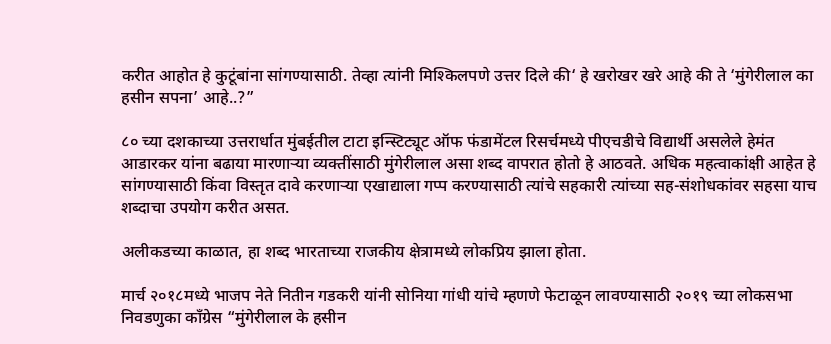करीत आहोत हे कुटूंबांना सांगण्यासाठी. तेव्हा त्यांनी मिश्किलपणे उत्तर दिले की‘ हे खरोखर खरे आहे की ते ‘मुंगेरीलाल का हसीन सपना’ आहे..?”

८० च्या दशकाच्या उत्तरार्धात मुंबईतील टाटा इन्स्टिट्यूट ऑफ फंडामेंटल रिसर्चमध्ये पीएचडीचे विद्यार्थी असलेले हेमंत आडारकर यांना बढाया मारणाऱ्या व्यक्तींसाठी मुंगेरीलाल असा शब्द वापरात होतो हे आठवते. अधिक महत्वाकांक्षी आहेत हे सांगण्यासाठी किंवा विस्तृत दावे करणार्‍या एखाद्याला गप्प करण्यासाठी त्यांचे सहकारी त्यांच्या सह-संशोधकांवर सहसा याच शब्दाचा उपयोग करीत असत.

अलीकडच्या काळात, हा शब्द भारताच्या राजकीय क्षेत्रामध्ये लोकप्रिय झाला होता.

मार्च २०१८मध्ये भाजप नेते नितीन गडकरी यांनी सोनिया गांधी यांचे म्हणणे फेटाळून लावण्यासाठी २०१९ च्या लोकसभा निवडणुका कॉंग्रेस “मुंगेरीलाल के हसीन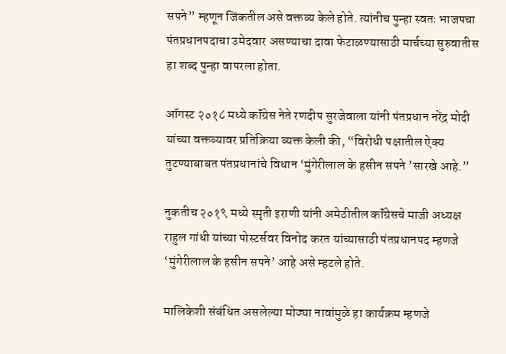सपने” म्हणून जिंकतील असे वक्तव्य केले होते. त्यांनीच पुन्हा स्वतः भाजपचा पंतप्रधानपदाचा उमेदवार असण्याचा दावा फेटाळण्यासाठी मार्चच्या सुरुवातीस हा शब्द पुन्हा वापरला होता.

ऑगस्ट २०१८ मध्ये कॉंग्रेस नेते रणदीप सुरजेवाला यांनी पंतप्रधान नरेंद्र मोदी यांच्या वक्तव्यावर प्रतिक्रिया व्यक्त केली की, “विरोधी पक्षातील ऐक्य तुटण्याबाबत पंतप्रधानांचे विधान ‘मुंगेरीलाल के हसीन सपने ’सारखे आहे.”

नुकतीच २०१९ मध्ये स्मृती इराणी यांनी अमेठीतील कॉंग्रेसचे माजी अध्यक्ष राहुल गांधी यांच्या पोस्टर्सवर विनोद करत यांच्यासाठी पंतप्रधानपद म्हणजे ‘मुंगेरीलाल के हसीन सपने’ आहे असे म्हटले होते.

मालिकेशी संबंधित असलेल्या मोठ्या नावांमुळे हा कार्यक्रम म्हणजे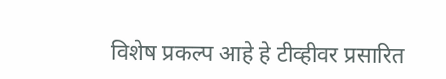विशेष प्रकल्प आहे हे टीव्हीवर प्रसारित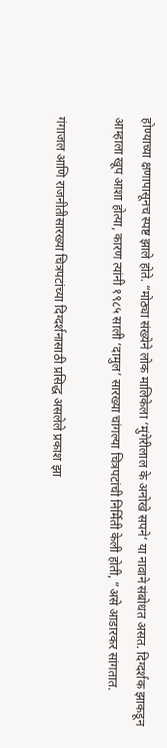होण्याच्या क्षणापासूनच स्पष्ट झाले होते. “मोठ्या संख्येने लोक मालिकेला ‘मुंगेरीलाल के अनोखे सपने’ या नावाने संबोधत असत. दिग्दर्शक झाकडून आम्हाला खूप आशा होत्या, कारण त्यांनी १९८५ साली ‘दामुल’ सारख्या चांगल्या चित्रपटांची निर्मिती केली होती, ”असे आडारकर सांगतात.

गंगाजल आणि राजनीतीसारख्या चित्रपटांच्या दिग्दर्शनासाठी प्रसिद्ध असलेले प्रकाश झा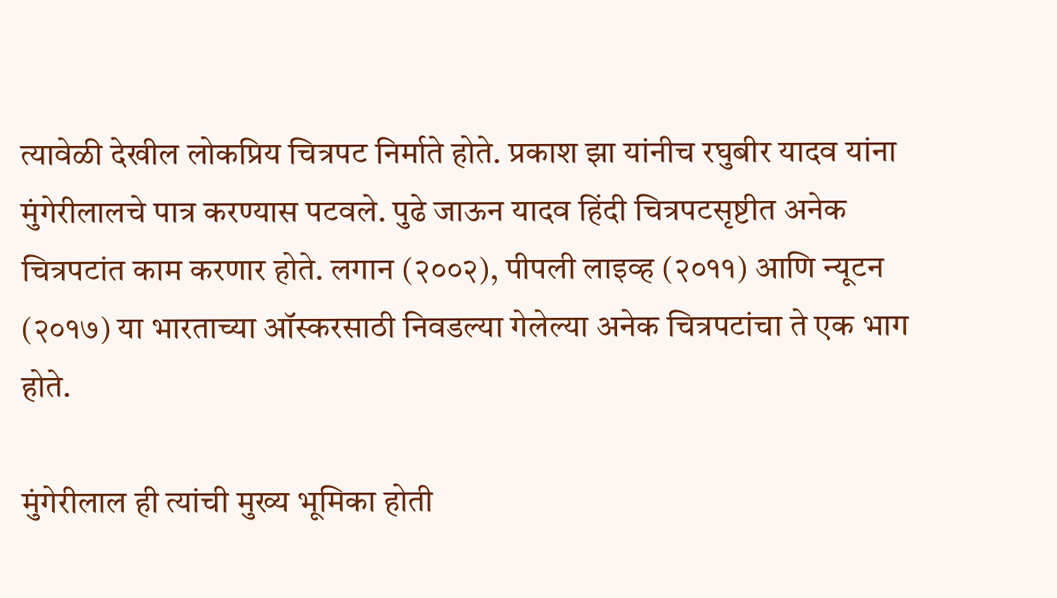त्यावेळी देखील लोकप्रिय चित्रपट निर्माते होते. प्रकाश झा यांनीच रघुबीर यादव यांना मुंगेरीलालचे पात्र करण्यास पटवले. पुढे जाऊन यादव हिंदी चित्रपटसृष्टीत अनेक चित्रपटांत काम करणार होते. लगान (२००२), पीपली लाइव्ह (२०११) आणि न्यूटन (२०१७) या भारताच्या ऑस्करसाठी निवडल्या गेलेल्या अनेक चित्रपटांचा ते एक भाग होते.

मुंगेरीलाल ही त्यांची मुख्य भूमिका होती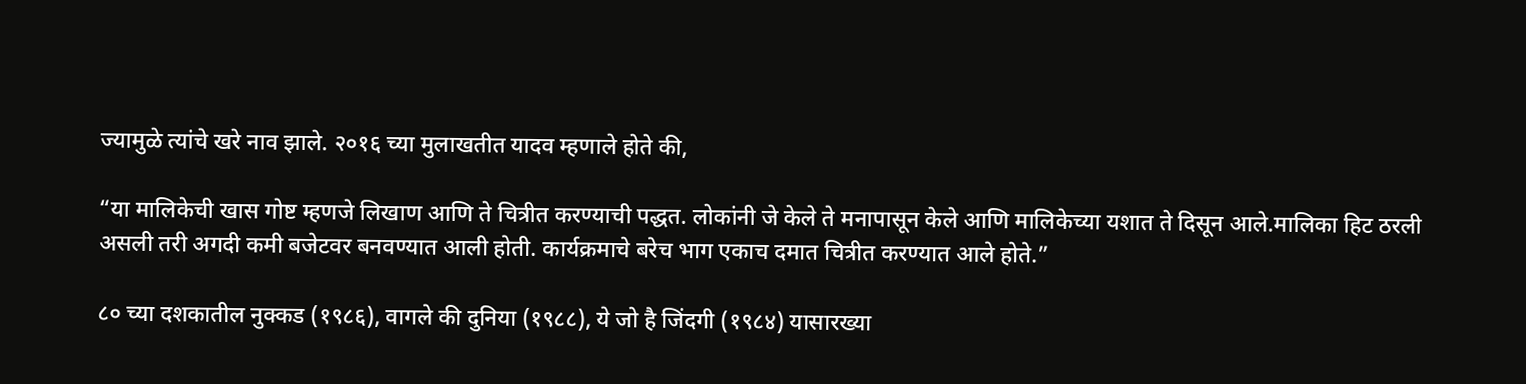ज्यामुळे त्यांचे खरे नाव झाले. २०१६ च्या मुलाखतीत यादव म्हणाले होते की,

“या मालिकेची खास गोष्ट म्हणजे लिखाण आणि ते चित्रीत करण्याची पद्धत. लोकांनी जे केले ते मनापासून केले आणि मालिकेच्या यशात ते दिसून आले.मालिका हिट ठरली असली तरी अगदी कमी बजेटवर बनवण्यात आली होती. कार्यक्रमाचे बरेच भाग एकाच दमात चित्रीत करण्यात आले होते.”

८० च्या दशकातील नुक्कड (१९८६), वागले की दुनिया (१९८८), ये जो है जिंदगी (१९८४) यासारख्या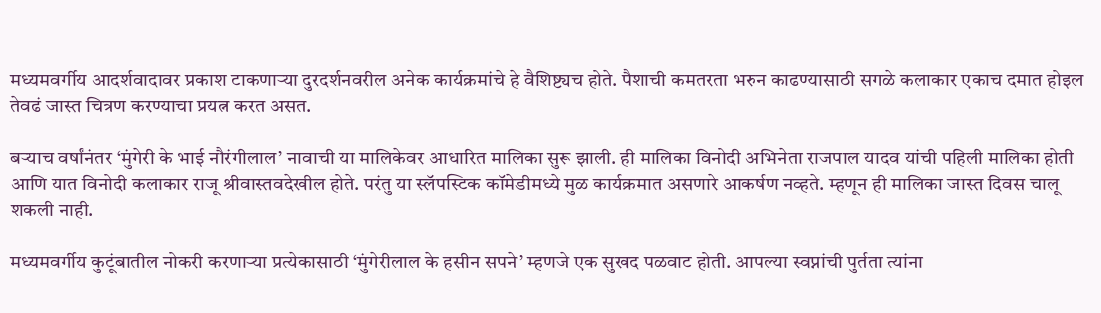मध्यमवर्गीय आदर्शवादावर प्रकाश टाकणार्‍या दुरदर्शनवरील अनेक कार्यक्रमांचे हे वैशिष्ट्यच होते. पैशाची कमतरता भरुन काढण्यासाठी सगळे कलाकार एकाच दमात होइल तेवढं जास्त चित्रण करण्याचा प्रयत्न करत असत.

बऱ्याच वर्षांनंतर ‘मुंगेरी के भाई नौरंगीलाल’ नावाची या मालिकेवर आधारित मालिका सुरू झाली. ही मालिका विनोदी अभिनेता राजपाल यादव यांची पहिली मालिका होती आणि यात विनोदी कलाकार राजू श्रीवास्तवदेखील होते. परंतु या स्लॅपस्टिक कॉमेडीमध्ये मुळ कार्यक्रमात असणारे आकर्षण नव्हते. म्हणून ही मालिका जास्त दिवस चालू शकली नाही.

मध्यमवर्गीय कुटूंबातील नोकरी करणाऱ्या प्रत्येकासाठी ‘मुंगेरीलाल के हसीन सपने’ म्हणजे एक सुखद पळवाट होती. आपल्या स्वप्नांची पुर्तता त्यांना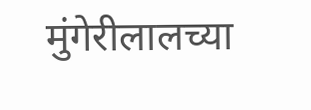मुंगेरीलालच्या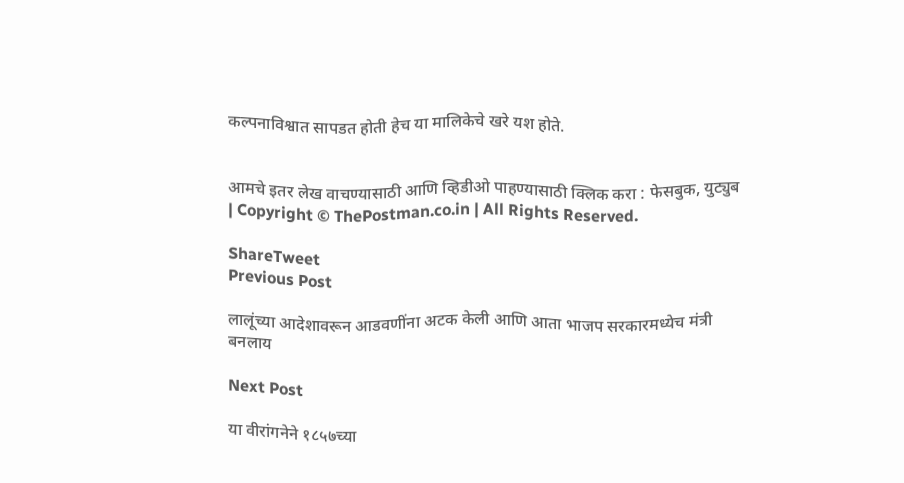कल्पनाविश्वात सापडत होती हेच या मालिकेचे खरे यश होते.


आमचे इतर लेख वाचण्यासाठी आणि व्हिडीओ पाहण्यासाठी क्लिक करा : फेसबुक, युट्युब | Copyright © ThePostman.co.in | All Rights Reserved.

ShareTweet
Previous Post

लालूंच्या आदेशावरून आडवणींना अटक केली आणि आता भाजप सरकारमध्येच मंत्री बनलाय

Next Post

या वीरांगनेने १८५७च्या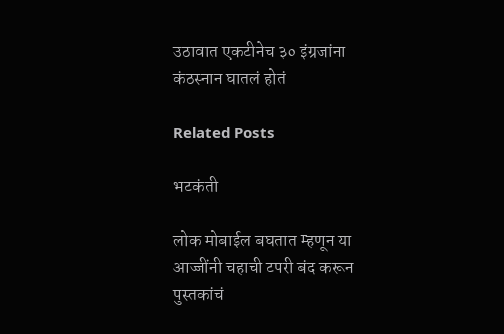उठावात एकटीनेच ३० इंग्रजांना कंठस्नान घातलं होतं

Related Posts

भटकंती

लोक मोबाईल बघतात म्हणून या आज्जींनी चहाची टपरी बंद करून पुस्तकांचं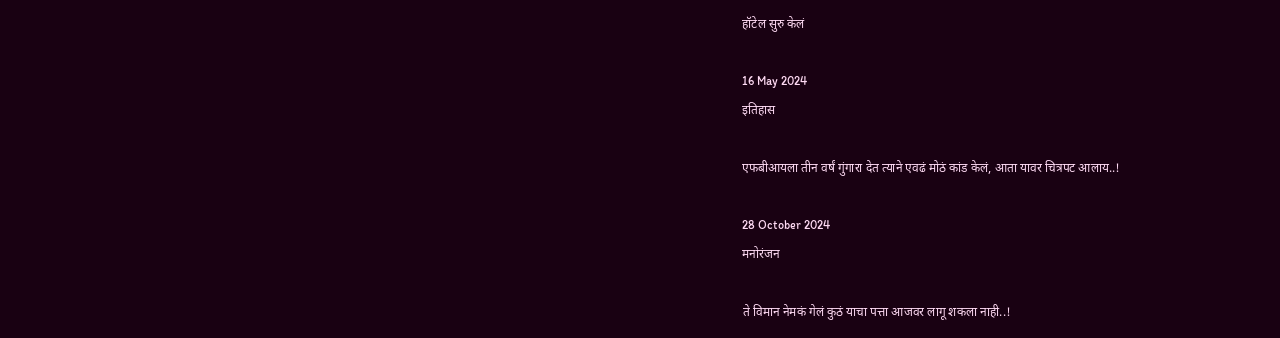हॉटेल सुरु केलं

16 May 2024
इतिहास

एफबीआयला तीन वर्षं गुंगारा देत त्याने एवढं मोठं कांड केलं, आता यावर चित्रपट आलाय..!

28 October 2024
मनोरंजन

ते विमान नेमकं गेलं कुठं याचा पत्ता आजवर लागू शकला नाही..!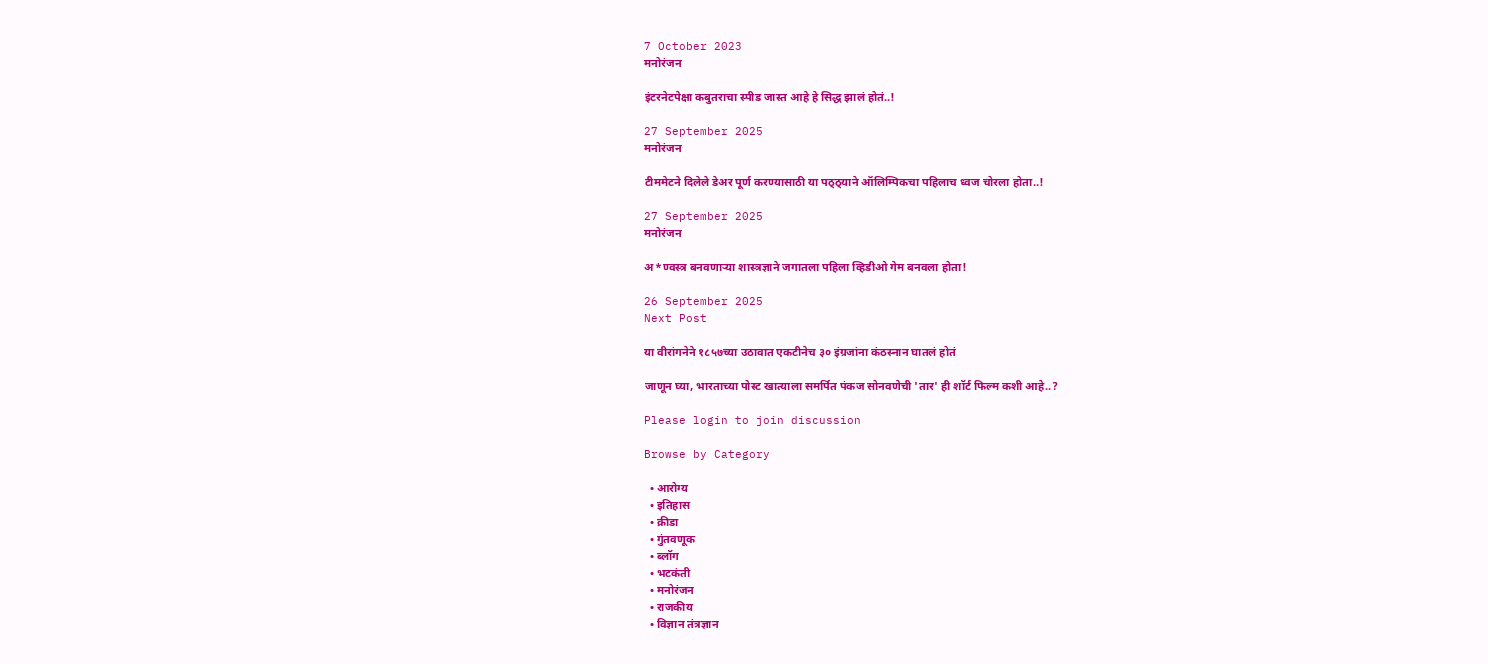7 October 2023
मनोरंजन

इंटरनेटपेक्षा कबुतराचा स्पीड जास्त आहे हे सिद्ध झालं होतं..!

27 September 2025
मनोरंजन

टीममेटने दिलेले डेअर पूर्ण करण्यासाठी या पठ्ठ्याने ऑलिम्पिकचा पहिलाच ध्वज चोरला होता..!

27 September 2025
मनोरंजन

अ*ण्वस्त्र बनवणाऱ्या शास्त्रज्ञाने जगातला पहिला व्हिडीओ गेम बनवला होता!

26 September 2025
Next Post

या वीरांगनेने १८५७च्या उठावात एकटीनेच ३० इंग्रजांना कंठस्नान घातलं होतं

जाणून घ्या, भारताच्या पोस्ट खात्याला समर्पित पंकज सोनवणेची 'तार' ही शॉर्ट फिल्म कशी आहे..?

Please login to join discussion

Browse by Category

  • आरोग्य
  • इतिहास
  • क्रीडा
  • गुंतवणूक
  • ब्लॉग
  • भटकंती
  • मनोरंजन
  • राजकीय
  • विज्ञान तंत्रज्ञान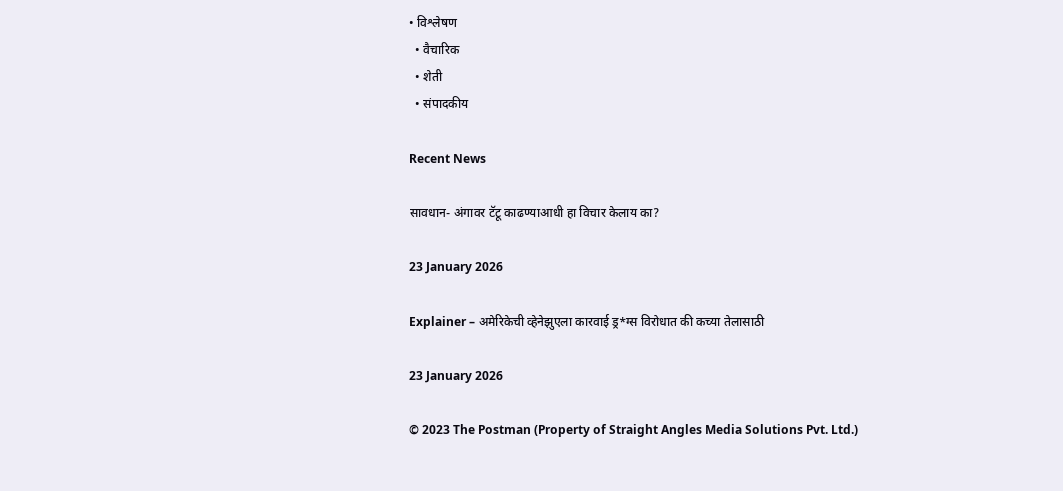• विश्लेषण
  • वैचारिक
  • शेती
  • संपादकीय

Recent News

सावधान- अंगावर टॅटू काढण्याआधी हा विचार केलाय का?

23 January 2026

Explainer – अमेरिकेची व्हेनेझुएला कारवाई ड्र*ग्स विरोधात की कच्या तेलासाठी

23 January 2026

© 2023 The Postman (Property of Straight Angles Media Solutions Pvt. Ltd.)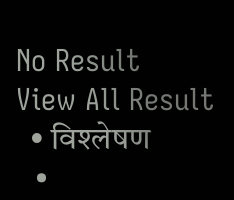No Result
View All Result
  • विश्लेषण
  •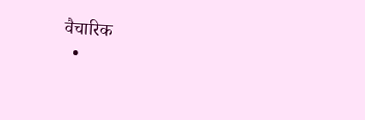वैचारिक
  •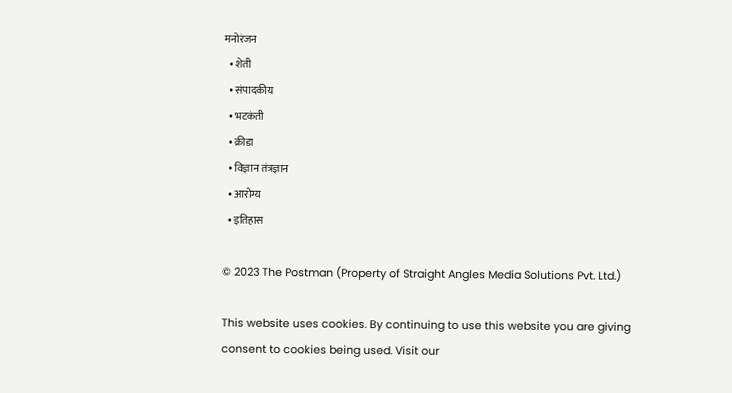मनोरंजन
  • शेती
  • संपादकीय
  • भटकंती
  • क्रीडा
  • विज्ञान तंत्रज्ञान
  • आरोग्य
  • इतिहास

© 2023 The Postman (Property of Straight Angles Media Solutions Pvt. Ltd.)

This website uses cookies. By continuing to use this website you are giving consent to cookies being used. Visit our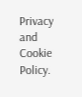Privacy and Cookie Policy.